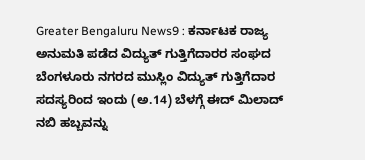Greater Bengaluru News9 : ಕರ್ನಾಟಕ ರಾಜ್ಯ ಅನುಮತಿ ಪಡೆದ ವಿದ್ಯುತ್ ಗುತ್ತಿಗೆದಾರರ ಸಂಘದ ಬೆಂಗಳೂರು ನಗರದ ಮುಸ್ಲಿಂ ವಿದ್ಯುತ್ ಗುತ್ತಿಗೆದಾರ ಸದಸ್ಯರಿಂದ ಇಂದು (ಅ.14) ಬೆಳಗ್ಗೆ ಈದ್ ಮಿಲಾದ್ ನಬಿ ಹಬ್ಬವನ್ನು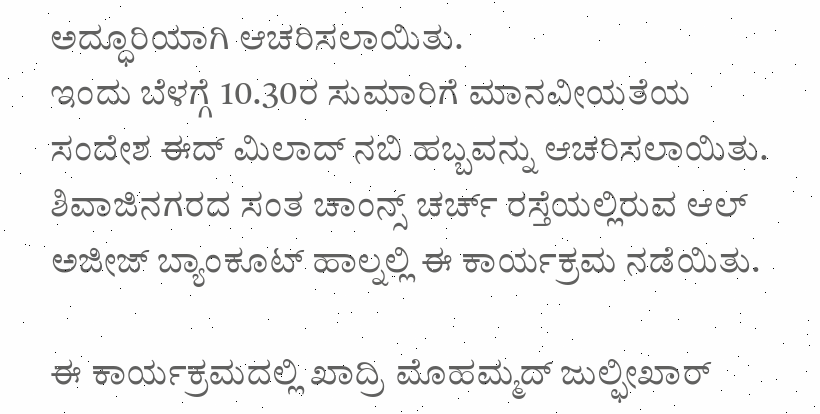ಅದ್ಧೂರಿಯಾಗಿ ಆಚರಿಸಲಾಯಿತು.
ಇಂದು ಬೆಳಗ್ಗೆ 10.30ರ ಸುಮಾರಿಗೆ ಮಾನವೀಯತೆಯ ಸಂದೇಶ ಈದ್ ಮಿಲಾದ್ ನಬಿ ಹಬ್ಬವನ್ನು ಆಚರಿಸಲಾಯಿತು. ಶಿವಾಜಿನಗರದ ಸಂತ ಚಾಂನ್ಸ್ ಚರ್ಚ್ ರಸ್ತೆಯಲ್ಲಿರುವ ಆಲ್ ಅಜೀಜ್ ಬ್ಯಾಂಕೂಟ್ ಹಾಲ್ನಲ್ಲಿ ಈ ಕಾರ್ಯಕ್ರಮ ನಡೆಯಿತು.

ಈ ಕಾರ್ಯಕ್ರಮದಲ್ಲಿ ಖಾದ್ರಿ ಮೊಹಮ್ಮದ್ ಜುಲ್ಫೀಖಾರ್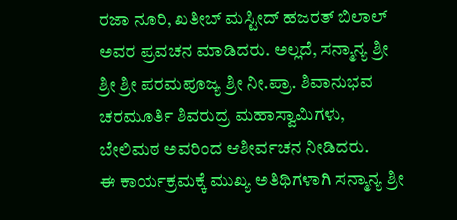ರಜಾ ನೂರಿ, ಖತೀಬ್ ಮಸ್ಟೀದ್ ಹಜರತ್ ಬಿಲಾಲ್ ಅವರ ಪ್ರವಚನ ಮಾಡಿದರು. ಅಲ್ಲದೆ, ಸನ್ಮಾನ್ಯ ಶ್ರೀ ಶ್ರೀ ಶ್ರೀ ಪರಮಪೂಜ್ಯ ಶ್ರೀ ನೀ.ಪ್ರಾ. ಶಿವಾನುಭವ ಚರಮೂರ್ತಿ ಶಿವರುದ್ರ ಮಹಾಸ್ವಾಮಿಗಳು, ಬೇಲಿಮಠ ಅವರಿಂದ ಆಶೀರ್ವಚನ ನೀಡಿದರು.
ಈ ಕಾರ್ಯಕ್ರಮಕ್ಕೆ ಮುಖ್ಯ ಅತಿಥಿಗಳಾಗಿ ಸನ್ಮಾನ್ಯ ಶ್ರೀ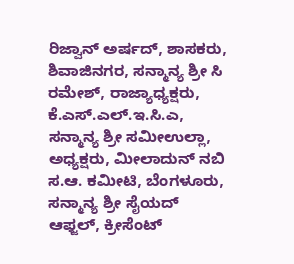ರಿಜ್ವಾನ್ ಅರ್ಷದ್, ಶಾಸಕರು, ಶಿವಾಜಿನಗರ, ಸನ್ಮಾನ್ಯ ಶ್ರೀ ಸಿ ರಮೇಶ್, ರಾಜ್ಯಾಧ್ಯಕ್ಷರು, ಕೆ.ಎಸ್.ಎಲ್.ಇ.ಸಿ.ಎ, ಸನ್ಮಾನ್ಯ ಶ್ರೀ ಸಮೀಉಲ್ಲಾ, ಅಧ್ಯಕ್ಷರು, ಮೀಲಾದುನ್ ನಬಿ ಸ.ಆ. ಕಮೀಟಿ, ಬೆಂಗಳೂರು, ಸನ್ಮಾನ್ಯ ಶ್ರೀ ಸೈಯದ್ ಆಫ್ಜಲ್, ಕ್ರೀಸೆಂಟ್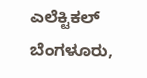ಎಲೆಕ್ಟಿಕಲ್ ಬೆಂಗಳೂರು,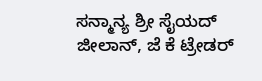ಸನ್ಮಾನ್ಯ ಶ್ರೀ ಸೈಯದ್ ಜೀಲಾನ್, ಜೆ ಕೆ ಟ್ರೇಡರ್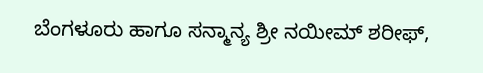ಬೆಂಗಳೂರು ಹಾಗೂ ಸನ್ಮಾನ್ಯ ಶ್ರೀ ನಯೀಮ್ ಶರೀಫ್,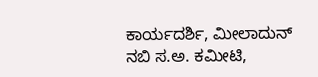ಕಾರ್ಯದರ್ಶಿ, ಮೀಲಾದುನ್ ನಬಿ ಸ.ಅ. ಕಮೀಟಿ,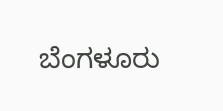ಬೆಂಗಳೂರು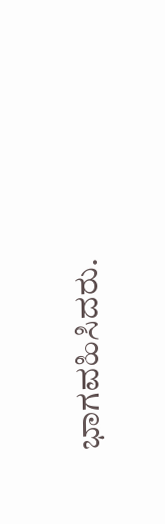ಭಾಗವಹಿಸಿದರು.